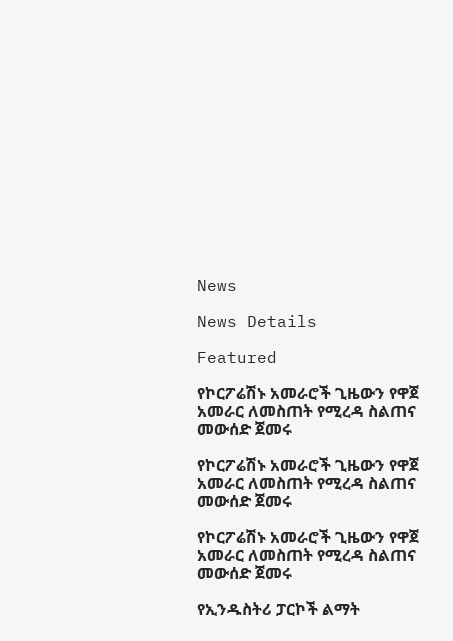News

News Details

Featured

የኮርፖሬሽኑ አመራሮች ጊዜውን የዋጀ አመራር ለመስጠት የሚረዳ ስልጠና መውሰድ ጀመሩ

የኮርፖሬሽኑ አመራሮች ጊዜውን የዋጀ አመራር ለመስጠት የሚረዳ ስልጠና መውሰድ ጀመሩ

የኮርፖሬሽኑ አመራሮች ጊዜውን የዋጀ አመራር ለመስጠት የሚረዳ ስልጠና መውሰድ ጀመሩ

የኢንዱስትሪ ፓርኮች ልማት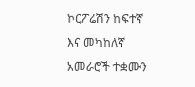ኮርፖሬሽን ከፍተኛ እና መካከለኛ አመራሮች ተቋሙን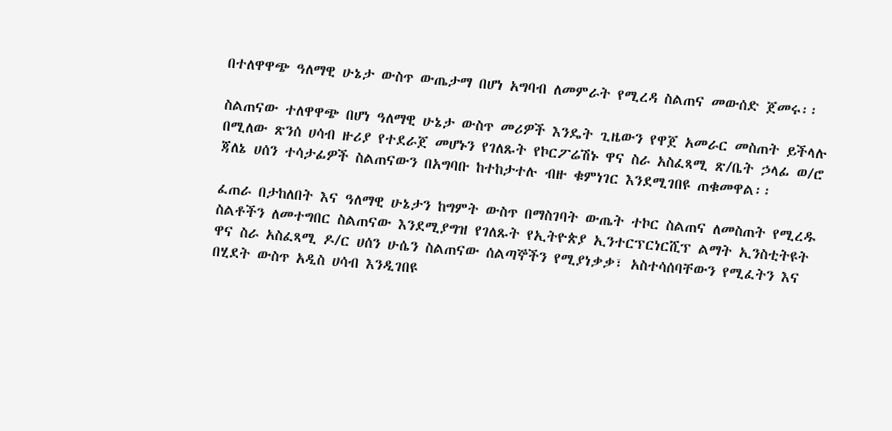በተለዋዋጭ ዓለማዊ ሁኔታ ውስጥ ውጤታማ በሆነ አግባብ ለመምራት የሚረዳ ስልጠና መውሰድ ጀመሩ፡፡

ስልጠናው ተለዋዋጭ በሆነ ዓለማዊ ሁኔታ ውስጥ መሪዎች እንዴት ጊዜውን የዋጀ አመራር መስጠት ይችላሉ በሚለው ጽንሰ ሀሳብ ዙሪያ የተደራጀ መሆኑን የገለጹት የኮርፖሬሽኑ ዋና ስራ አስፈጻሚ ጽ/ቤት ኃላፊ ወ/ሮ ጃለኔ ሀሰን ተሳታፊዎች ስልጠናውን በአግባቡ ከተከታተሉ ብዙ ቁምነገር እንደሚገበዩ ጠቁመዋል፡፡

ፈጠራ በታከለበት እና ዓለማዊ ሁኔታን ከግምት ውስጥ በማስገባት ውጤት ተኮር ስልጠና ለመስጠት የሚረዱ ስልቶችን ለመተግበር ስልጠናው እንደሚያግዝ የገለጹት የኢትዮጵያ ኢንተርፕርነርሺፕ ልማት ኢንስቲትዩት ዋና ስራ አስፈጻሚ ዶ/ር ሀሰን ሁሴን ስልጠናው ሰልጣኞችን የሚያነቃቃ፣ አስተሳሰባቸውን የሚፈትን እና በሂደት ውስጥ አዲስ ሀሳብ እንዲገበዩ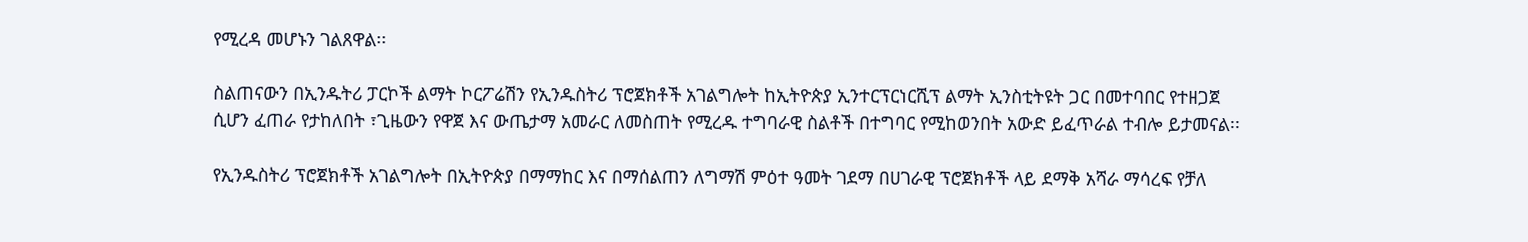የሚረዳ መሆኑን ገልጸዋል፡፡

ስልጠናውን በኢንዱትሪ ፓርኮች ልማት ኮርፖሬሽን የኢንዱስትሪ ፕሮጀክቶች አገልግሎት ከኢትዮጵያ ኢንተርፕርነርሺፕ ልማት ኢንስቲትዩት ጋር በመተባበር የተዘጋጀ ሲሆን ፈጠራ የታከለበት ፣ጊዜውን የዋጀ እና ውጤታማ አመራር ለመስጠት የሚረዱ ተግባራዊ ስልቶች በተግባር የሚከወንበት አውድ ይፈጥራል ተብሎ ይታመናል፡፡

የኢንዱስትሪ ፕሮጀክቶች አገልግሎት በኢትዮጵያ በማማከር እና በማሰልጠን ለግማሽ ምዕተ ዓመት ገደማ በሀገራዊ ፕሮጀክቶች ላይ ደማቅ አሻራ ማሳረፍ የቻለ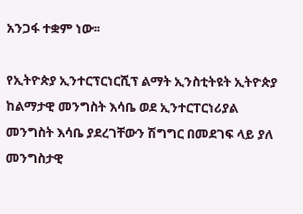አንጋፋ ተቋም ነው፡፡

የኢትዮጵያ ኢንተርፕርነርሺፕ ልማት ኢንስቲትዩት ኢትዮጵያ ከልማታዊ መንግስት እሳቤ ወደ ኢንተርፐርነሪያል መንግስት እሳቤ ያደረገቸውን ሽግግር በመደገፍ ላይ ያለ መንግስታዊ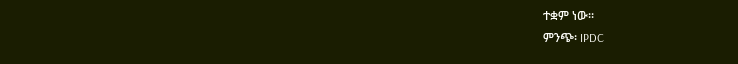ተቋም ነው፡፡
ምንጭ፡ IPDC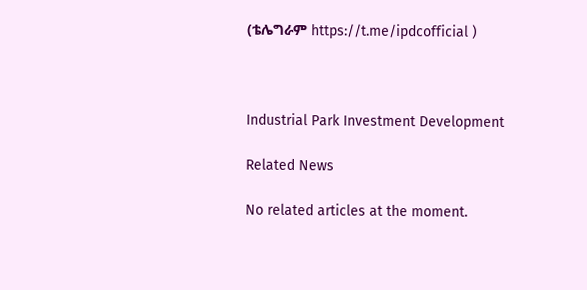(ቴሌግራም https://t.me/ipdcofficial )



Industrial Park Investment Development

Related News

No related articles at the moment.